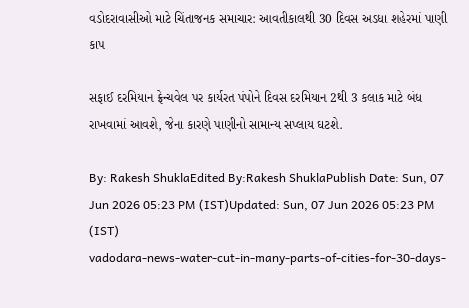વડોદરાવાસીઓ માટે ચિંતાજનક સમાચાર: આવતીકાલથી 30 દિવસ અડધા શહેરમાં પાણી કાપ

સફાઈ દરમિયાન ફ્રેન્ચવેલ પર કાર્યરત પંપોને દિવસ દરમિયાન 2થી 3 કલાક માટે બંધ રાખવામાં આવશે, જેના કારણે પાણીનો સામાન્ય સપ્લાય ઘટશે.

By: Rakesh ShuklaEdited By:Rakesh ShuklaPublish Date: Sun, 07 Jun 2026 05:23 PM (IST)Updated: Sun, 07 Jun 2026 05:23 PM (IST)
vadodara-news-water-cut-in-many-parts-of-cities-for-30-days-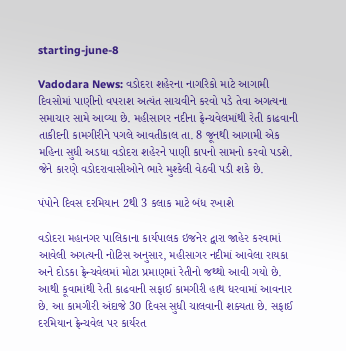starting-june-8

Vadodara News: વડોદરા શહેરના નાગરિકો માટે આગામી દિવસોમાં પાણીનો વપરાશ અત્યંત સાચવીને કરવો પડે તેવા અગત્યના સમાચાર સામે આવ્યા છે. મહીસાગર નદીના ફ્રેન્ચવેલમાંથી રેતી કાઢવાની તાકીદની કામગીરીને પગલે આવતીકાલ તા. 8 જૂનથી આગામી એક મહિના સુધી અડધા વડોદરા શહેરને પાણી કાપનો સામનો કરવો પડશે. જેને કારણે વડોદરાવાસીઓને ભારે મુશ્કેલી વેઠવી પડી શકે છે.

પંપોને દિવસ દરમિયાન 2થી 3 કલાક માટે બંધ રખાશે

વડોદરા મહાનગર પાલિકાના કાર્યપાલક ઇજનેર દ્વારા જાહેર કરવામાં આવેલી અગત્યની નોટિસ અનુસાર, મહીસાગર નદીમાં આવેલા રાયકા અને દોડકા ફ્રેન્ચવેલમાં મોટા પ્રમાણમાં રેતીનો જથ્થો આવી ગયો છે. આથી કૂવામાંથી રેતી કાઢવાની સફાઈ કામગીરી હાથ ધરવામાં આવનાર છે. આ કામગીરી અંદાજે 30 દિવસ સુધી ચાલવાની શક્યતા છે. સફાઈ દરમિયાન ફ્રેન્ચવેલ પર કાર્યરત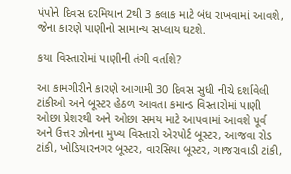પંપોને દિવસ દરમિયાન 2થી 3 કલાક માટે બંધ રાખવામાં આવશે, જેના કારણે પાણીનો સામાન્ય સપ્લાય ઘટશે.

કયા વિસ્તારોમાં પાણીની તંગી વર્તાશે?

આ કામગીરીને કારણે આગામી 30 દિવસ સુધી નીચે દર્શાવેલી ટાંકીઓ અને બૂસ્ટર હેઠળ આવતા કમાન્ડ વિસ્તારોમાં પાણી ઓછા પ્રેશરથી અને ઓછા સમય માટે આપવામાં આવશે પૂર્વ અને ઉત્તર ઝોનના મુખ્ય વિસ્તારો એરપોર્ટ બૂસ્ટર, આજવા રોડ ટાંકી, ખોડિયારનગર બૂસ્ટર, વારસિયા બૂસ્ટર, ગાજરાવાડી ટાંકી,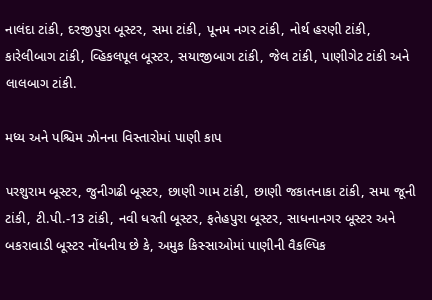નાલંદા ટાંકી, દરજીપુરા બૂસ્ટર, સમા ટાંકી, પૂનમ નગર ટાંકી, નોર્થ હરણી ટાંકી, કારેલીબાગ ટાંકી, વ્હિકલપૂલ બૂસ્ટર, સયાજીબાગ ટાંકી, જેલ ટાંકી, પાણીગેટ ટાંકી અને લાલબાગ ટાંકી.

મધ્ય અને પશ્ચિમ ઝોનના વિસ્તારોમાં પાણી કાપ

પરશુરામ બૂસ્ટર, જુનીગઢી બૂસ્ટર, છાણી ગામ ટાંકી, છાણી જકાતનાકા ટાંકી, સમા જૂની ટાંકી, ટી.પી.-13 ટાંકી, નવી ધરતી બૂસ્ટર, ફતેહપુરા બૂસ્ટર, સાધનાનગર બૂસ્ટર અને બકરાવાડી બૂસ્ટર નોંધનીય છે કે, અમુક કિસ્સાઓમાં પાણીની વૈકલ્પિક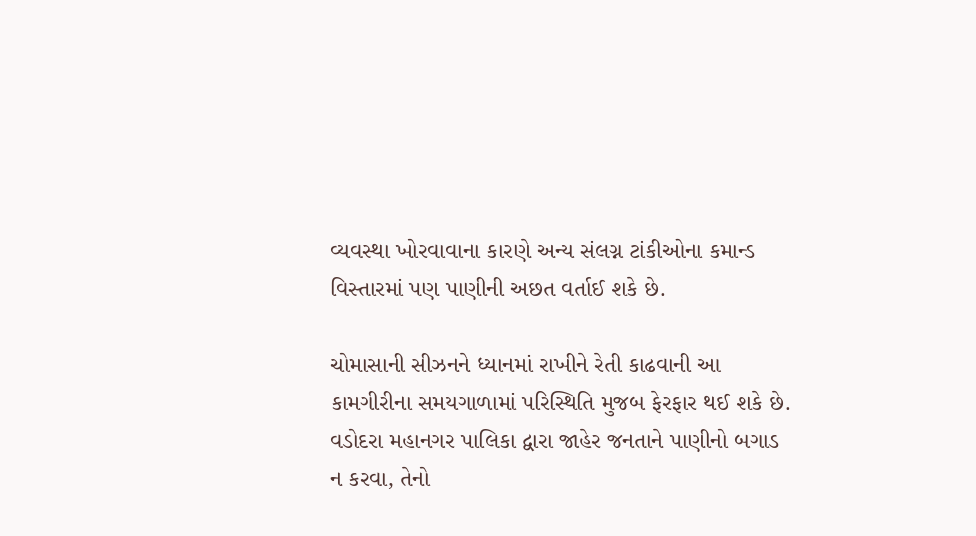વ્યવસ્થા ખોરવાવાના કારણે અન્ય સંલગ્ન ટાંકીઓના કમાન્ડ વિસ્તારમાં પણ પાણીની અછત વર્તાઈ શકે છે.

ચોમાસાની સીઝનને ધ્યાનમાં રાખીને રેતી કાઢવાની આ કામગીરીના સમયગાળામાં પરિસ્થિતિ મુજબ ફેરફાર થઈ શકે છે. વડોદરા મહાનગર પાલિકા દ્વારા જાહેર જનતાને પાણીનો બગાડ ન કરવા, તેનો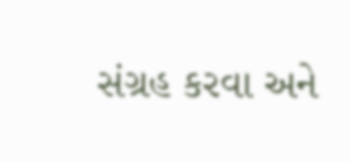સંગ્રહ કરવા અને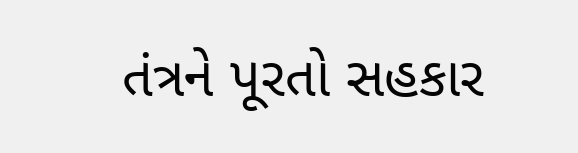તંત્રને પૂરતો સહકાર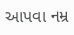આપવા નમ્ર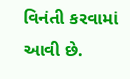વિનંતી કરવામાં આવી છે.